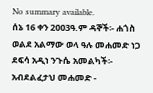No summary available.
ሰኔ 16 ቀን 2ዐዐ3ዓ.ም ዳኞች፡- ሐጎስ ወልደ አልማው ወላ ዓሉ መሐመድ ነጋ ደፍሳ አዲነ ንጉሴ አመልካች፡- አብደልፈታህ መሐመድ -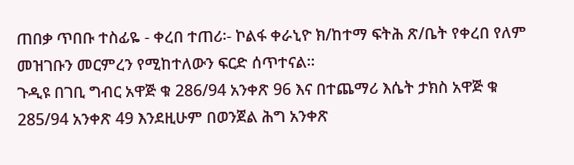ጠበቃ ጥበቡ ተስፊዬ - ቀረበ ተጠሪ፡- ኮልፋ ቀራኒዮ ክ/ከተማ ፍትሕ ጽ/ቤት የቀረበ የለም መዝገቡን መርምረን የሚከተለውን ፍርድ ሰጥተናል።
ጉዲዩ በገቢ ግብር አዋጅ ቁ 286/94 አንቀጽ 96 እና በተጨማሪ እሴት ታክስ አዋጅ ቁ 285/94 አንቀጽ 49 እንደዚሁም በወንጀል ሕግ አንቀጽ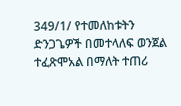349/1/ የተመለከቱትን ድንጋጌዎች በመተላለፍ ወንጀል ተፈጽሞአል በማለት ተጠሪ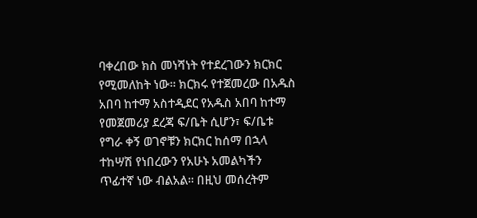ባቀረበው ክስ መነሻነት የተደረገውን ክርክር የሚመለከት ነው። ክርክሩ የተጀመረው በአዱስ አበባ ከተማ አስተዲደር የአዱስ አበባ ከተማ የመጀመሪያ ደረጃ ፍ/ቤት ሲሆን፣ ፍ/ቤቱ የግራ ቀኝ ወገኖቹን ክርክር ከሰማ በኋላ ተከሣሽ የነበረውን የአሁኑ አመልካችን ጥፊተኛ ነው ብልአል። በዚህ መሰረትም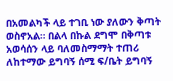በአመልካች ላይ ተገቢ ነው ያለውን ቅጣት ወስኖአል። በልላ በኩል ደግሞ በቅጣቱ አወሳሰን ላይ ባለመስማማት ተጠሪ ለከተማው ይግባኝ ሰሚ ፍ/ቤት ይግባኝ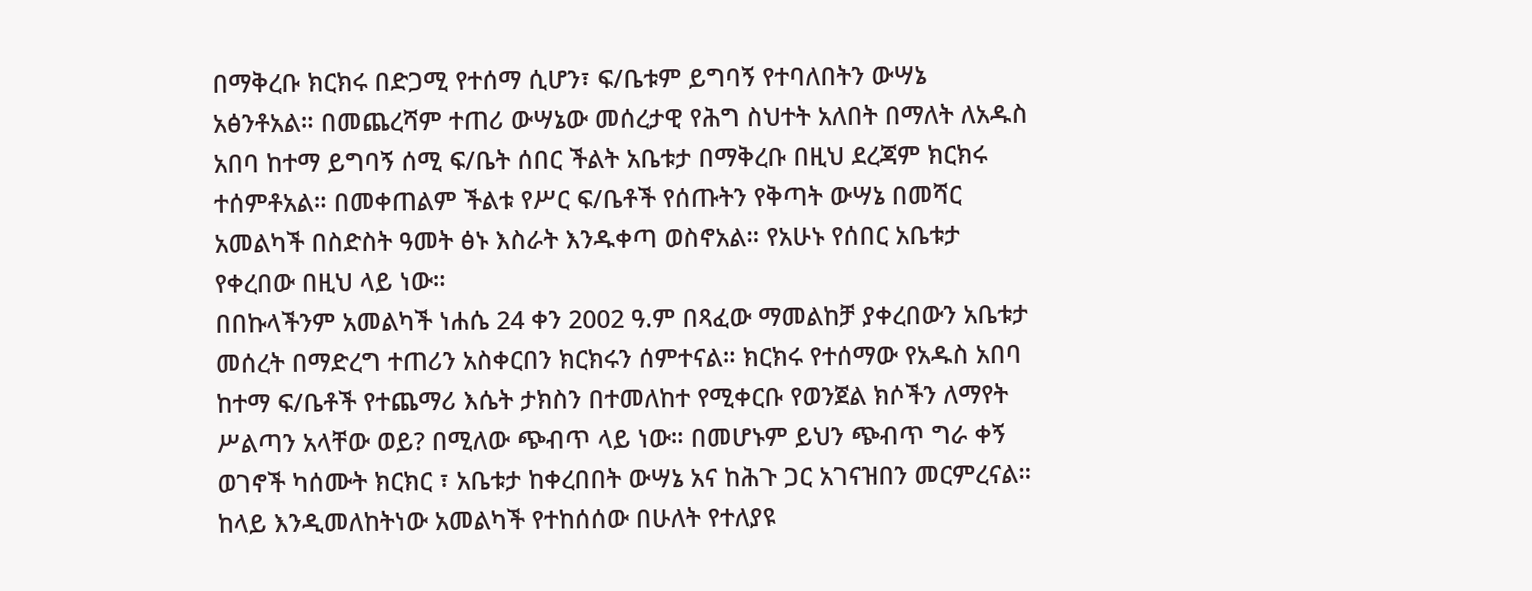በማቅረቡ ክርክሩ በድጋሚ የተሰማ ሲሆን፣ ፍ/ቤቱም ይግባኝ የተባለበትን ውሣኔ አፅንቶአል። በመጨረሻም ተጠሪ ውሣኔው መሰረታዊ የሕግ ስህተት አለበት በማለት ለአዱስ አበባ ከተማ ይግባኝ ሰሚ ፍ/ቤት ሰበር ችልት አቤቱታ በማቅረቡ በዚህ ደረጃም ክርክሩ ተሰምቶአል። በመቀጠልም ችልቱ የሥር ፍ/ቤቶች የሰጡትን የቅጣት ውሣኔ በመሻር አመልካች በስድስት ዓመት ፅኑ እስራት እንዱቀጣ ወስኖአል። የአሁኑ የሰበር አቤቱታ የቀረበው በዚህ ላይ ነው።
በበኩላችንም አመልካች ነሐሴ 24 ቀን 2002 ዓ.ም በጻፈው ማመልከቻ ያቀረበውን አቤቱታ መሰረት በማድረግ ተጠሪን አስቀርበን ክርክሩን ሰምተናል። ክርክሩ የተሰማው የአዱስ አበባ ከተማ ፍ/ቤቶች የተጨማሪ እሴት ታክስን በተመለከተ የሚቀርቡ የወንጀል ክሶችን ለማየት ሥልጣን አላቸው ወይ? በሚለው ጭብጥ ላይ ነው። በመሆኑም ይህን ጭብጥ ግራ ቀኝ ወገኖች ካሰሙት ክርክር ፣ አቤቱታ ከቀረበበት ውሣኔ አና ከሕጉ ጋር አገናዝበን መርምረናል።
ከላይ እንዲመለከትነው አመልካች የተከሰሰው በሁለት የተለያዩ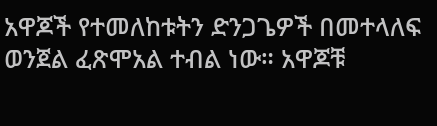አዋጆች የተመለከቱትን ድንጋጌዎች በመተላለፍ ወንጀል ፈጽሞአል ተብል ነው። አዋጆቹ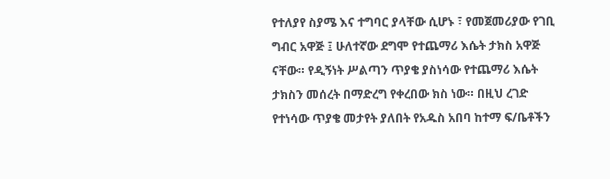የተለያየ ስያሜ እና ተግባር ያላቸው ሲሆኑ ፣ የመጀመሪያው የገቢ ግብር አዋጅ ፤ ሁለተኛው ደግሞ የተጨማሪ እሴት ታክስ አዋጅ ናቸው። የዲኝነት ሥልጣን ጥያቄ ያስነሳው የተጨማሪ እሴት ታክስን መሰረት በማድረግ የቀረበው ክስ ነው። በዚህ ረገድ የተነሳው ጥያቄ መታየት ያለበት የአዱስ አበባ ከተማ ፍ/ቤቶችን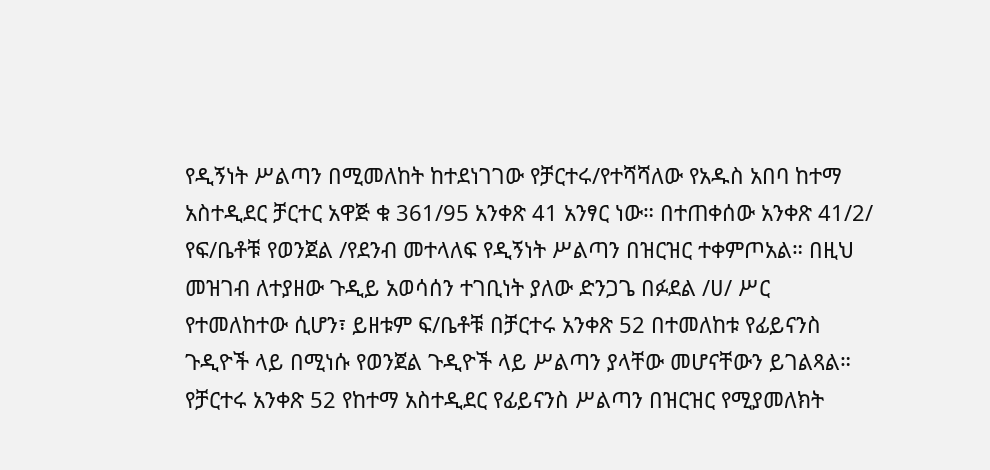የዲኝነት ሥልጣን በሚመለከት ከተደነገገው የቻርተሩ/የተሻሻለው የአዱስ አበባ ከተማ አስተዲደር ቻርተር አዋጅ ቁ 361/95 አንቀጽ 41 አንፃር ነው። በተጠቀሰው አንቀጽ 41/2/ የፍ/ቤቶቹ የወንጀል /የደንብ መተላለፍ የዲኝነት ሥልጣን በዝርዝር ተቀምጦአል። በዚህ መዝገብ ለተያዘው ጉዲይ አወሳሰን ተገቢነት ያለው ድንጋጌ በፉደል /ሀ/ ሥር የተመለከተው ሲሆን፣ ይዘቱም ፍ/ቤቶቹ በቻርተሩ አንቀጽ 52 በተመለከቱ የፊይናንስ ጉዲዮች ላይ በሚነሱ የወንጀል ጉዲዮች ላይ ሥልጣን ያላቸው መሆናቸውን ይገልጻል።
የቻርተሩ አንቀጽ 52 የከተማ አስተዲደር የፊይናንስ ሥልጣን በዝርዝር የሚያመለክት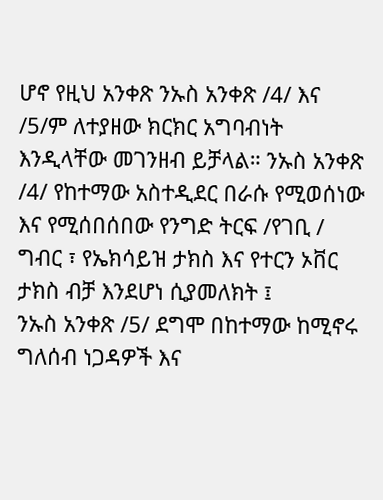ሆኖ የዚህ አንቀጽ ንኡስ አንቀጽ /4/ እና /5/ም ለተያዘው ክርክር አግባብነት እንዲላቸው መገንዘብ ይቻላል። ንኡስ አንቀጽ /4/ የከተማው አስተዲደር በራሱ የሚወሰነው እና የሚሰበሰበው የንግድ ትርፍ /የገቢ / ግብር ፣ የኤክሳይዝ ታክስ እና የተርን ኦቨር ታክስ ብቻ እንደሆነ ሲያመለክት ፤
ንኡስ አንቀጽ /5/ ደግሞ በከተማው ከሚኖሩ ግለሰብ ነጋዳዎች እና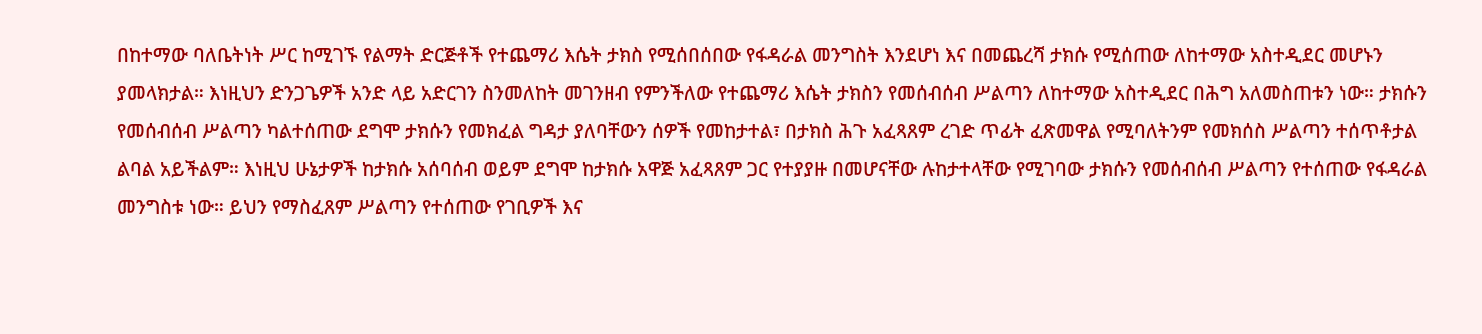በከተማው ባለቤትነት ሥር ከሚገኙ የልማት ድርጅቶች የተጨማሪ እሴት ታክስ የሚሰበሰበው የፋዳራል መንግስት እንደሆነ እና በመጨረሻ ታክሱ የሚሰጠው ለከተማው አስተዲደር መሆኑን ያመላክታል። እነዚህን ድንጋጌዎች አንድ ላይ አድርገን ስንመለከት መገንዘብ የምንችለው የተጨማሪ እሴት ታክስን የመሰብሰብ ሥልጣን ለከተማው አስተዲደር በሕግ አለመስጠቱን ነው። ታክሱን የመሰብሰብ ሥልጣን ካልተሰጠው ደግሞ ታክሱን የመክፈል ግዳታ ያለባቸውን ሰዎች የመከታተል፣ በታክስ ሕጉ አፈጻጸም ረገድ ጥፊት ፈጽመዋል የሚባለትንም የመክሰስ ሥልጣን ተሰጥቶታል ልባል አይችልም። እነዚህ ሁኔታዎች ከታክሱ አሰባሰብ ወይም ደግሞ ከታክሱ አዋጅ አፈጻጸም ጋር የተያያዙ በመሆናቸው ሉከታተላቸው የሚገባው ታክሱን የመሰብሰብ ሥልጣን የተሰጠው የፋዳራል መንግስቱ ነው። ይህን የማስፈጸም ሥልጣን የተሰጠው የገቢዎች እና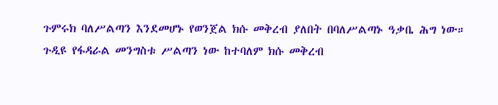ጉምሩክ ባለሥልጣን እንደመሆኑ የወንጀል ክሱ መቅረብ ያለበት በባለሥልጣኑ ዓቃቤ ሕግ ነው።
ጉዲዩ የፋዳራል መንግስቱ ሥልጣን ነው ከተባለም ክሱ መቅረብ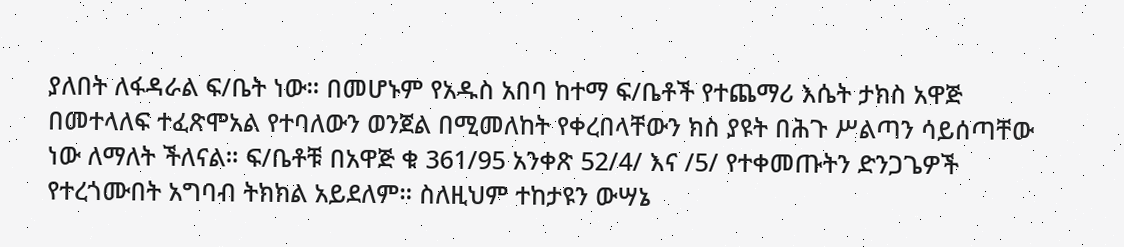ያለበት ለፋዳራል ፍ/ቤት ነው። በመሆኑም የአዱስ አበባ ከተማ ፍ/ቤቶች የተጨማሪ እሴት ታክስ አዋጅ በመተላለፍ ተፈጽሞአል የተባለውን ወንጀል በሚመለከት የቀረበላቸውን ክስ ያዩት በሕጉ ሥልጣን ሳይሰጣቸው ነው ለማለት ችለናል። ፍ/ቤቶቹ በአዋጅ ቁ 361/95 አንቀጽ 52/4/ እና /5/ የተቀመጡትን ድንጋጌዎች የተረጎሙበት አግባብ ትክክል አይደለም። ስለዚህም ተከታዩን ውሣኔ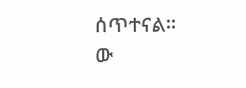ሰጥተናል።
ው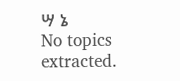ሣ ኔ
No topics extracted.